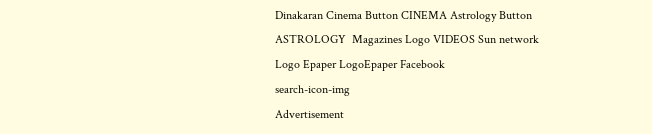Dinakaran Cinema Button CINEMA Astrology Button ASTROLOGY  Magazines Logo VIDEOS Sun network Logo Epaper LogoEpaper Facebook
search-icon-img
Advertisement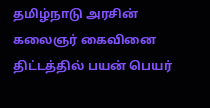தமிழ்நாடு அரசின் கலைஞர் கைவினை திட்டத்தில் பயன் பெயர்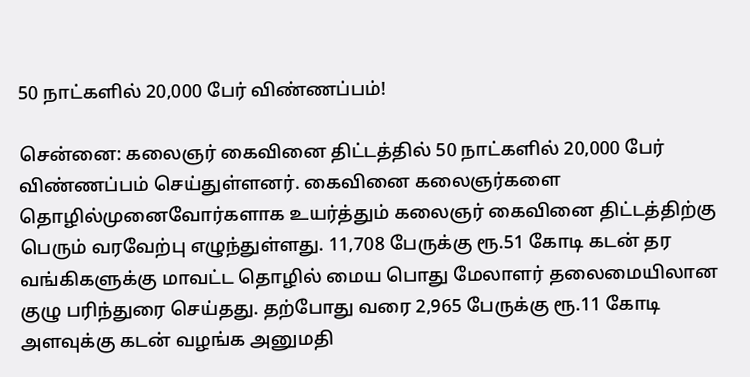50 நாட்களில் 20,000 பேர் விண்ணப்பம்!

சென்னை: கலைஞர் கைவினை திட்டத்தில் 50 நாட்களில் 20,000 பேர் விண்ணப்பம் செய்துள்ளனர். கைவினை கலைஞர்களை தொழில்முனைவோர்களாக உயர்த்தும் கலைஞர் கைவினை திட்டத்திற்கு பெரும் வரவேற்பு எழுந்துள்ளது. 11,708 பேருக்கு ரூ.51 கோடி கடன் தர வங்கிகளுக்கு மாவட்ட தொழில் மைய பொது மேலாளர் தலைமையிலான குழு பரிந்துரை செய்தது. தற்போது வரை 2,965 பேருக்கு ரூ.11 கோடி அளவுக்கு கடன் வழங்க அனுமதி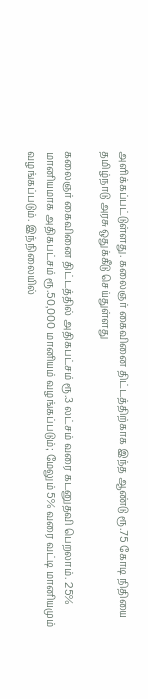அளிக்கப்பட்டுள்ளது. கலைஞர் கைவினை திட்டத்திற்காக இந்த ஆண்டு ரூ.75 கோடி நிதியை தமிழ்நாடு அரசு ஒதுக்கீடு செய்துள்ளது

கலைஞர் கைவினை திட்டத்தில் அதிகபட்சம் ரூ.3 லட்சம் வரை கடனுதவி பெறலாம். 25% மானியமாக அதிகபட்சம் ரூ.50,000 மானியம் வழங்கப்படும்; மேலும் 5% வரை வட்டி மானியமும் வழங்கப்படும். இந்நிலையில்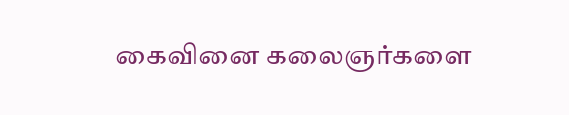கைவினை கலைஞர்களை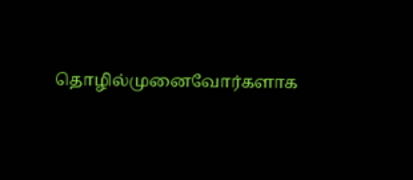தொழில்முனைவோர்களாக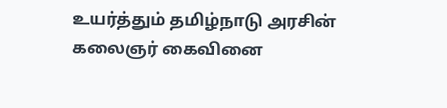உயர்த்தும் தமிழ்நாடு அரசின் கலைஞர் கைவினை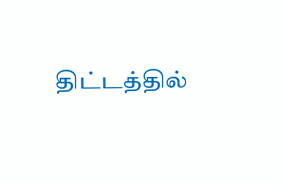திட்டத்தில்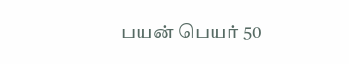பயன் பெயர் 50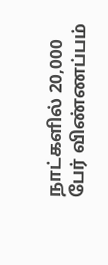நாட்களில் 20,000 பேர் விண்ணப்பம்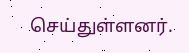செய்துள்ளனர்.